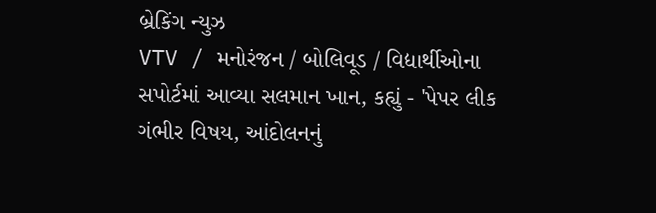બ્રેકિંગ ન્યુઝ
VTV / મનોરંજન / બોલિવૂડ / વિદ્યાર્થીઓના સપોર્ટમાં આવ્યા સલમાન ખાન, કહ્યું - 'પેપર લીક ગંભીર વિષય, આંદોલનનું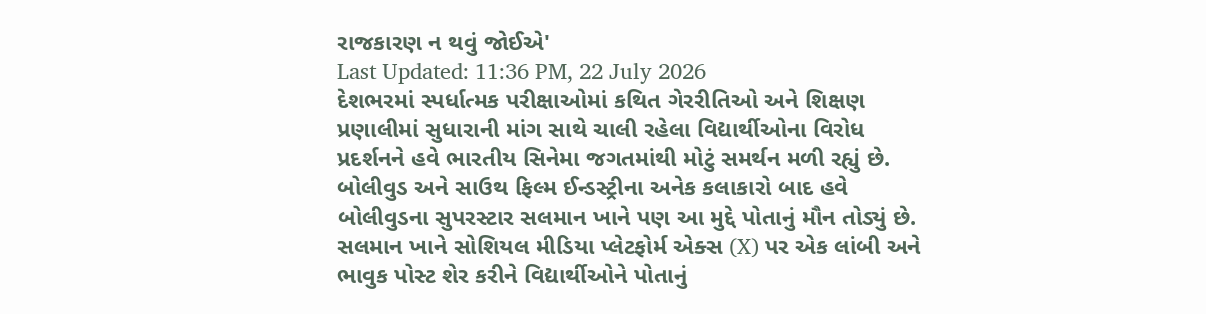રાજકારણ ન થવું જોઈએ'
Last Updated: 11:36 PM, 22 July 2026
દેશભરમાં સ્પર્ધાત્મક પરીક્ષાઓમાં કથિત ગેરરીતિઓ અને શિક્ષણ પ્રણાલીમાં સુધારાની માંગ સાથે ચાલી રહેલા વિદ્યાર્થીઓના વિરોધ પ્રદર્શનને હવે ભારતીય સિનેમા જગતમાંથી મોટું સમર્થન મળી રહ્યું છે. બોલીવુડ અને સાઉથ ફિલ્મ ઈન્ડસ્ટ્રીના અનેક કલાકારો બાદ હવે બોલીવુડના સુપરસ્ટાર સલમાન ખાને પણ આ મુદ્દે પોતાનું મૌન તોડ્યું છે. સલમાન ખાને સોશિયલ મીડિયા પ્લેટફોર્મ એક્સ (X) પર એક લાંબી અને ભાવુક પોસ્ટ શેર કરીને વિદ્યાર્થીઓને પોતાનું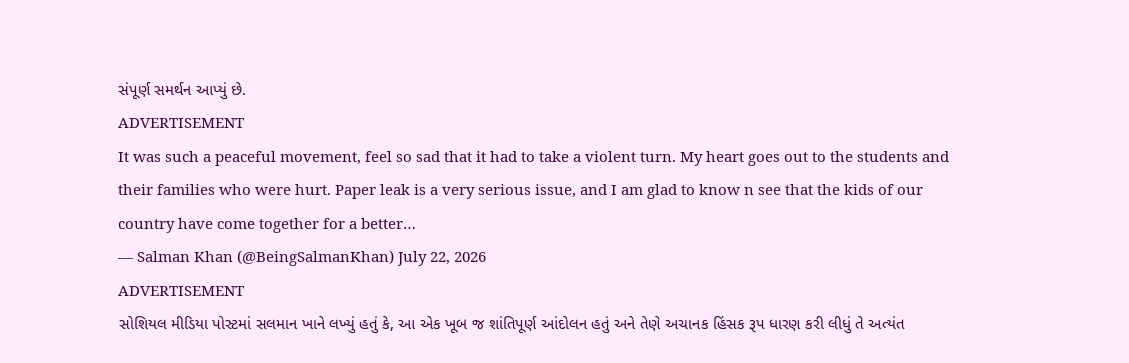સંપૂર્ણ સમર્થન આપ્યું છે.
ADVERTISEMENT
It was such a peaceful movement, feel so sad that it had to take a violent turn. My heart goes out to the students and their families who were hurt. Paper leak is a very serious issue, and I am glad to know n see that the kids of our country have come together for a better…
— Salman Khan (@BeingSalmanKhan) July 22, 2026
ADVERTISEMENT
સોશિયલ મીડિયા પોસ્ટમાં સલમાન ખાને લખ્યું હતું કે, આ એક ખૂબ જ શાંતિપૂર્ણ આંદોલન હતું અને તેણે અચાનક હિંસક રૂપ ધારણ કરી લીધું તે અત્યંત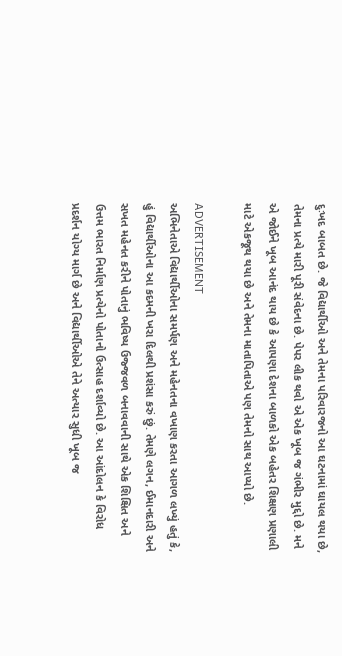દુઃખદ બાબત છે. જે વિદ્યાર્થીઓ અને તેમના પરિવારજનો આ ઘટનામાં ઘાયલ થયા છે, તેમના પ્રત્યે મારી પૂરી સંવેદના છે. પેપર લીક થવો એ એક ખૂબ જ ગંભીર મુદ્દો છે. મને એ જોઈને ખૂબ આનંદ થાય છે કે આપણા દેશના બાળકો એક બહેતર શિક્ષણ પ્રણાલી માટે એકજૂથ થયા છે અને તેમના માતાપિતાએ પણ તેમનો સાથ આપ્યો છે.

ADVERTISEMENT
અભિનેતાએ વિદ્યાર્થીઓના સમર્પણ અને મહેનતના વખાણ કરતા આગળ લખ્યું હતું કે, હું વિદ્યાર્થીઓના આ કદમની ખરા દિલથી પ્રશંસા કરું છું. તેમણે લગન, ઈમાનદારી અને સખત મહેનત કરીને પોતાનું ભવિષ્ય ઉજ્જવળ બનાવવાની સાથે એક શિક્ષિત અને ઉત્તમ ભારત નિર્માણ પ્રત્યેનો પોતાનો ઉત્સાહ દર્શાવ્યો છે. આ આંદોલન કે વિરોધ પ્રદર્શન યોગ્ય માર્ગ છે અને વિદ્યાર્થીઓએ તેને અત્યાર સુધી ખૂબ જ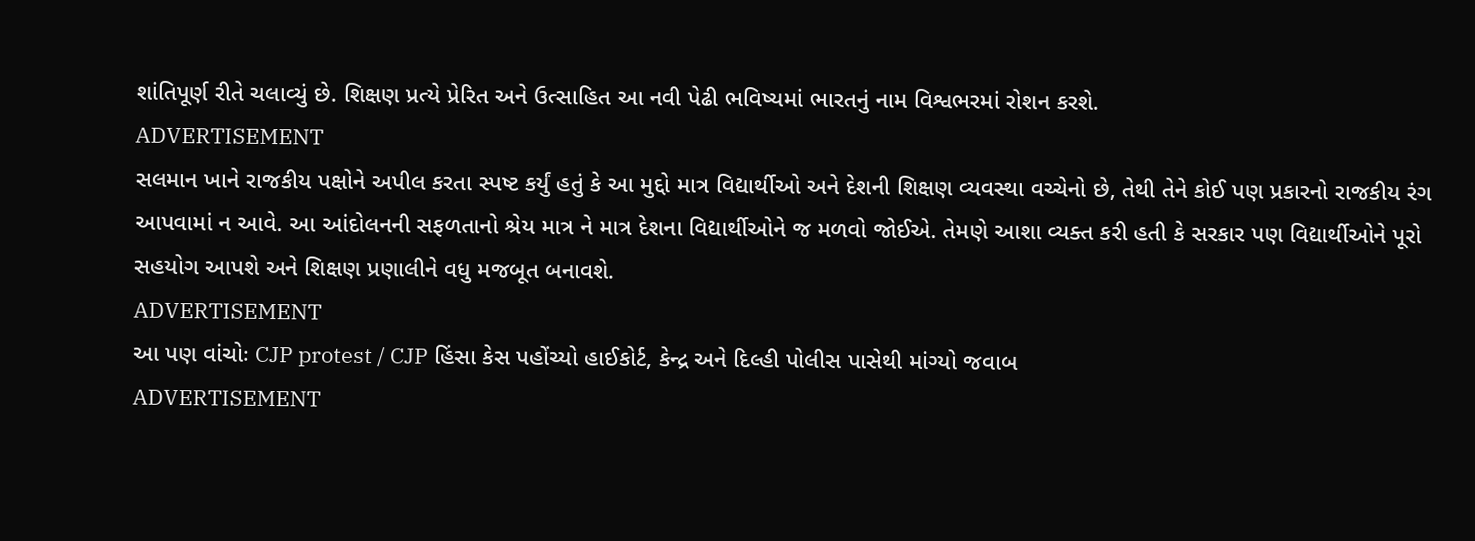શાંતિપૂર્ણ રીતે ચલાવ્યું છે. શિક્ષણ પ્રત્યે પ્રેરિત અને ઉત્સાહિત આ નવી પેઢી ભવિષ્યમાં ભારતનું નામ વિશ્વભરમાં રોશન કરશે.
ADVERTISEMENT
સલમાન ખાને રાજકીય પક્ષોને અપીલ કરતા સ્પષ્ટ કર્યું હતું કે આ મુદ્દો માત્ર વિદ્યાર્થીઓ અને દેશની શિક્ષણ વ્યવસ્થા વચ્ચેનો છે, તેથી તેને કોઈ પણ પ્રકારનો રાજકીય રંગ આપવામાં ન આવે. આ આંદોલનની સફળતાનો શ્રેય માત્ર ને માત્ર દેશના વિદ્યાર્થીઓને જ મળવો જોઈએ. તેમણે આશા વ્યક્ત કરી હતી કે સરકાર પણ વિદ્યાર્થીઓને પૂરો સહયોગ આપશે અને શિક્ષણ પ્રણાલીને વધુ મજબૂત બનાવશે.
ADVERTISEMENT
આ પણ વાંચોઃ CJP protest / CJP હિંસા કેસ પહોંચ્યો હાઈકોર્ટ, કેન્દ્ર અને દિલ્હી પોલીસ પાસેથી માંગ્યો જવાબ
ADVERTISEMENT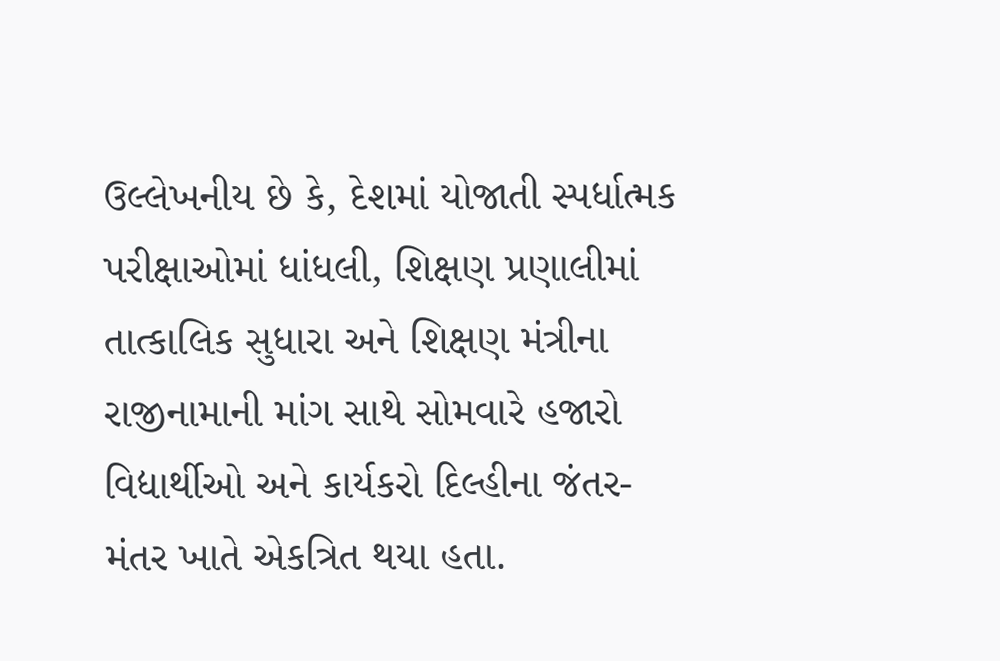ઉલ્લેખનીય છે કે, દેશમાં યોજાતી સ્પર્ધાત્મક પરીક્ષાઓમાં ધાંધલી, શિક્ષણ પ્રણાલીમાં તાત્કાલિક સુધારા અને શિક્ષણ મંત્રીના રાજીનામાની માંગ સાથે સોમવારે હજારો વિદ્યાર્થીઓ અને કાર્યકરો દિલ્હીના જંતર-મંતર ખાતે એકત્રિત થયા હતા.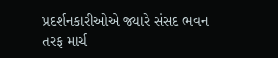પ્રદર્શનકારીઓએ જ્યારે સંસદ ભવન તરફ માર્ચ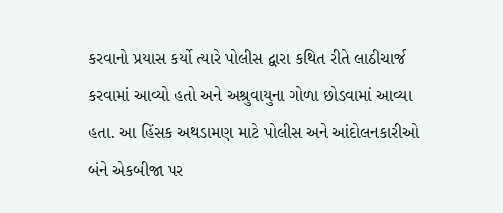કરવાનો પ્રયાસ કર્યો ત્યારે પોલીસ દ્વારા કથિત રીતે લાઠીચાર્જ કરવામાં આવ્યો હતો અને અશ્રુવાયુના ગોળા છોડવામાં આવ્યા હતા. આ હિંસક અથડામણ માટે પોલીસ અને આંદોલનકારીઓ બંને એકબીજા પર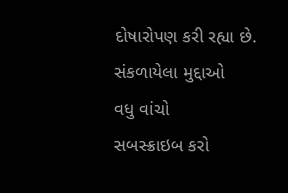દોષારોપણ કરી રહ્યા છે.
સંકળાયેલા મુદ્દાઓ
વધુ વાંચો
સબસ્ક્રાઇબ કરો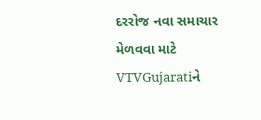દરરોજ નવા સમાચાર મેળવવા માટે VTVGujaratiને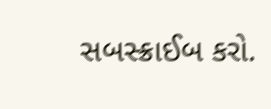સબસ્ક્રાઈબ કરો.